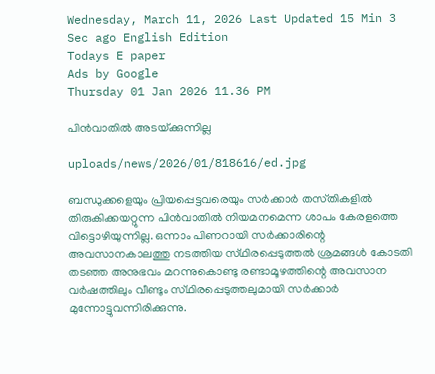Wednesday, March 11, 2026 Last Updated 15 Min 3 Sec ago English Edition
Todays E paper
Ads by Google
Thursday 01 Jan 2026 11.36 PM

പിന്‍വാതില്‍ അടയ്‌ക്കുന്നില്ല

uploads/news/2026/01/818616/ed.jpg

ബന്ധുക്കളെയും പ്രിയപ്പെട്ടവരെയും സര്‍ക്കാര്‍ തസ്‌തികളില്‍ തിരുകിക്കയറ്റുന്ന പിന്‍വാതില്‍ നിയമനമെന്ന ശാപം കേരളത്തെ വിട്ടൊഴിയുന്നില്ല. ഒന്നാം പിണറായി സര്‍ക്കാരിന്റെ അവസാനകാലത്തു നടത്തിയ സ്‌ഥിരപ്പെടുത്തല്‍ ശ്രമങ്ങള്‍ കോടതി തടഞ്ഞ അനുഭവം മറന്നുകൊണ്ടു രണ്ടാമൂഴത്തിന്റെ അവസാന വര്‍ഷത്തിലും വീണ്ടും സ്‌ഥിരപ്പെടുത്തലുമായി സര്‍ക്കാര്‍ മുന്നോട്ടുവന്നിരിക്കുന്നു.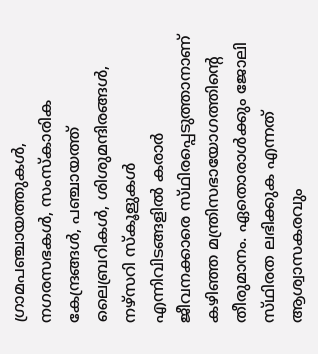ഗ്രാമപഞ്ചായത്തുകള്‍, നഗരസഭകള്‍, സംസ്‌കാരിക കേന്ദ്രങ്ങള്‍, പഞ്ചായത്ത്‌ ലൈബ്രറികള്‍, ശിശുമന്ദിരങ്ങള്‍, നഴ്‌സറി സ്‌കൂളുകള്‍ എന്നിവിടങ്ങളില്‍ കരാര്‍ ജീവനക്കാരെ സ്‌ഥിരപ്പെടുത്താനാണ്‌ കഴിഞ്ഞ മന്ത്രിസഭായോഗത്തിന്റെ തീരുമാനം. ഏതൊരാള്‍ക്കും ജോലി സ്‌ഥിരത ലഭിക്കുക എന്നത്‌ ആശ്വാസകരവും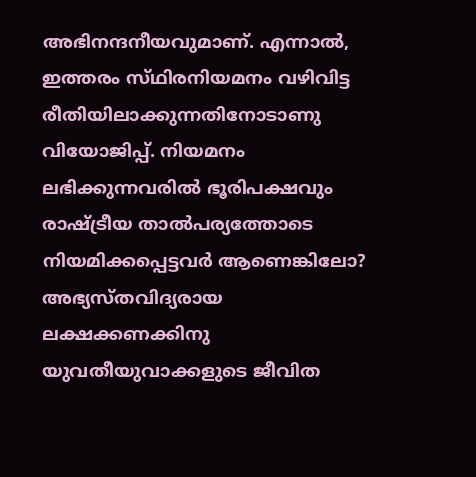അഭിനന്ദനീയവുമാണ്‌. എന്നാല്‍, ഇത്തരം സ്‌ഥിരനിയമനം വഴിവിട്ട രീതിയിലാക്കുന്നതിനോടാണു വിയോജിപ്പ്‌. നിയമനം ലഭിക്കുന്നവരില്‍ ഭൂരിപക്ഷവും രാഷ്‌ട്രീയ താല്‍പര്യത്തോടെ നിയമിക്കപ്പെട്ടവര്‍ ആണെങ്കിലോ? അഭ്യസ്‌തവിദ്യരായ ലക്ഷക്കണക്കിനു യുവതീയുവാക്കളുടെ ജീവിത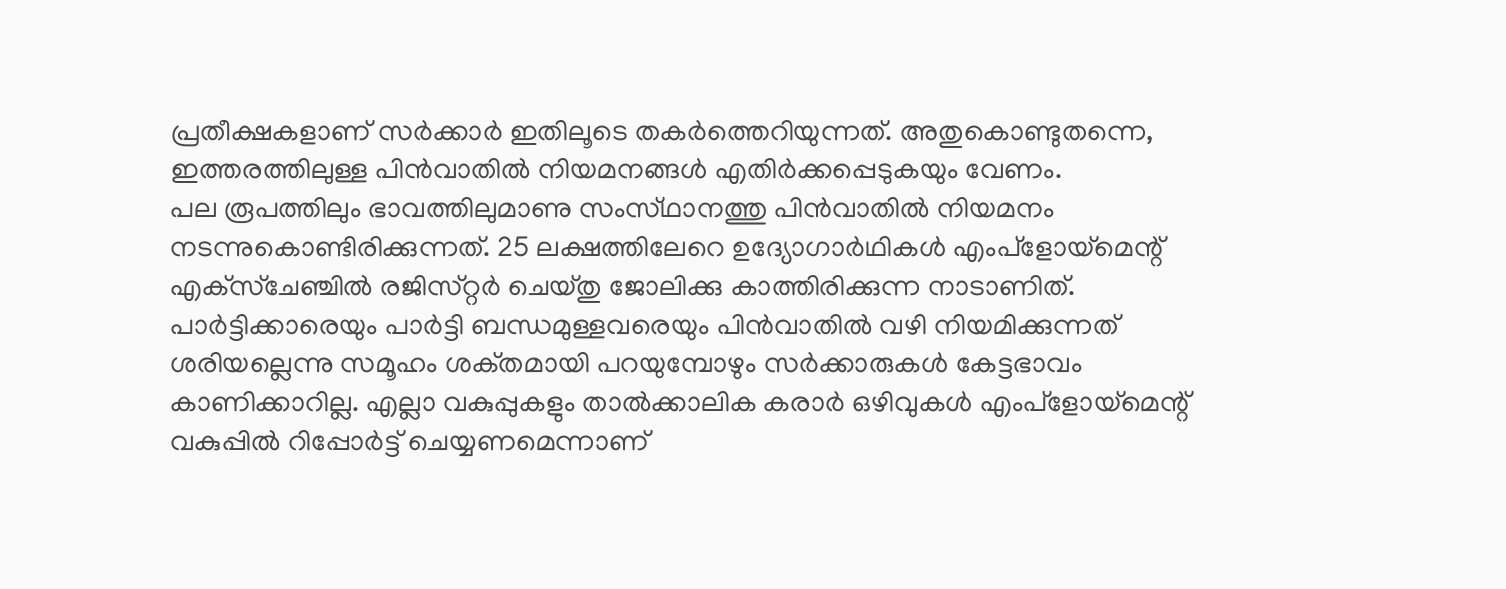പ്രതീക്ഷകളാണ്‌ സര്‍ക്കാര്‍ ഇതിലൂടെ തകര്‍ത്തെറിയുന്നത്‌. അതുകൊണ്ടുതന്നെ, ഇത്തരത്തിലുള്ള പിന്‍വാതില്‍ നിയമനങ്ങള്‍ എതിര്‍ക്കപ്പെടുകയും വേണം.
പല രൂപത്തിലും ഭാവത്തിലുമാണു സംസ്‌ഥാനത്തു പിന്‍വാതില്‍ നിയമനം നടന്നുകൊണ്ടിരിക്കുന്നത്‌. 25 ലക്ഷത്തിലേറെ ഉദ്യോഗാര്‍ഥികള്‍ എംപ്‌ളോയ്‌മെന്റ്‌ എക്‌സ്‌ചേഞ്ചില്‍ രജിസ്‌റ്റര്‍ ചെയ്‌തു ജോലിക്കു കാത്തിരിക്കുന്ന നാടാണിത്‌.
പാര്‍ട്ടിക്കാരെയും പാര്‍ട്ടി ബന്ധമുള്ളവരെയും പിന്‍വാതില്‍ വഴി നിയമിക്കുന്നത്‌ ശരിയല്ലെന്നു സമൂഹം ശക്‌തമായി പറയുമ്പോഴും സര്‍ക്കാരുകള്‍ കേട്ടഭാവം കാണിക്കാറില്ല. എല്ലാ വകുപ്പുകളും താല്‍ക്കാലിക കരാര്‍ ഒഴിവുകള്‍ എംപ്‌ളോയ്‌മെന്റ്‌ വകുപ്പില്‍ റിപ്പോര്‍ട്ട്‌ ചെയ്യണമെന്നാണ്‌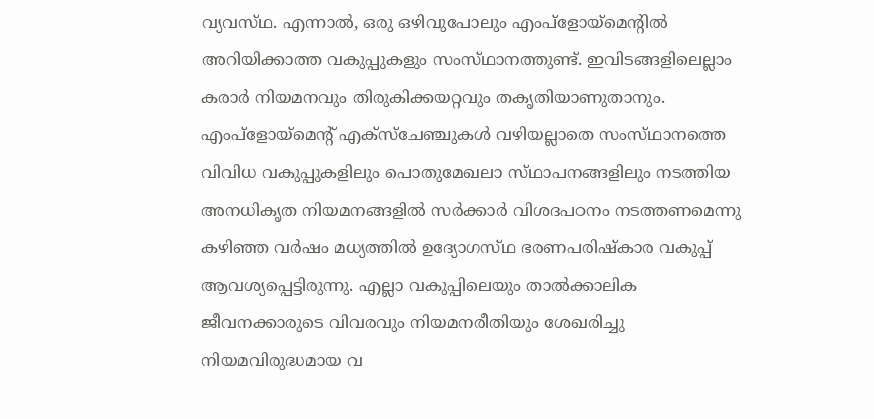വ്യവസ്‌ഥ. എന്നാല്‍, ഒരു ഒഴിവുപോലും എംപ്‌ളോയ്‌മെന്റില്‍ അറിയിക്കാത്ത വകുപ്പുകളും സംസ്‌ഥാനത്തുണ്ട്‌. ഇവിടങ്ങളിലെല്ലാം കരാര്‍ നിയമനവും തിരുകിക്കയറ്റവും തകൃതിയാണുതാനും. എംപ്‌ളോയ്‌മെന്റ്‌ എക്‌സ്‌ചേഞ്ചുകള്‍ വഴിയല്ലാതെ സംസ്‌ഥാനത്തെ വിവിധ വകുപ്പുകളിലും പൊതുമേഖലാ സ്‌ഥാപനങ്ങളിലും നടത്തിയ അനധികൃത നിയമനങ്ങളില്‍ സര്‍ക്കാര്‍ വിശദപഠനം നടത്തണമെന്നു കഴിഞ്ഞ വര്‍ഷം മധ്യത്തില്‍ ഉദ്യോഗസ്‌ഥ ഭരണപരിഷ്‌കാര വകുപ്പ്‌ ആവശ്യപ്പെട്ടിരുന്നു. എല്ലാ വകുപ്പിലെയും താല്‍ക്കാലിക ജീവനക്കാരുടെ വിവരവും നിയമനരീതിയും ശേഖരിച്ചു നിയമവിരുദ്ധമായ വ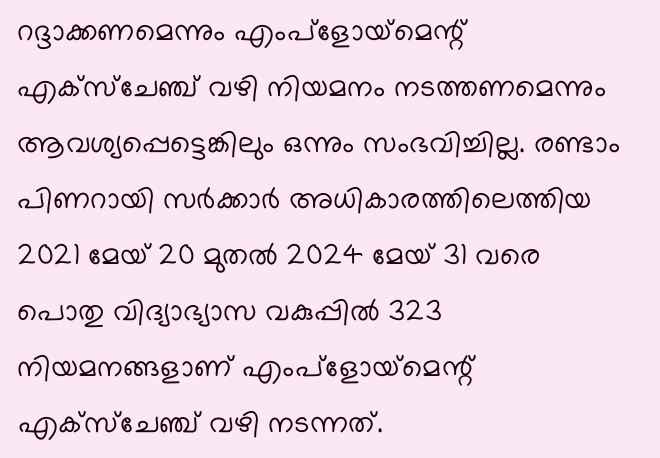റദ്ദാക്കണമെന്നും എംപ്‌ളോയ്‌മെന്റ്‌ എക്‌സ്‌ചേഞ്ച്‌ വഴി നിയമനം നടത്തണമെന്നും ആവശ്യപ്പെട്ടെങ്കിലും ഒന്നും സംഭവിച്ചില്ല. രണ്ടാം പിണറായി സര്‍ക്കാര്‍ അധികാരത്തിലെത്തിയ 2021 മേയ്‌ 20 മുതല്‍ 2024 മേയ്‌ 31 വരെ പൊതു വിദ്യാഭ്യാസ വകുപ്പില്‍ 323 നിയമനങ്ങളാണ്‌ എംപ്‌ളോയ്‌മെന്റ്‌ എക്‌സ്‌ചേഞ്ച്‌ വഴി നടന്നത്‌.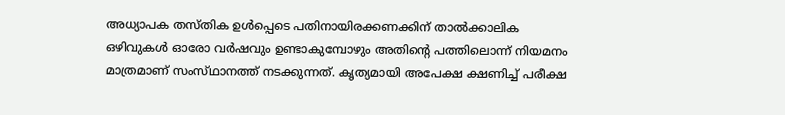അധ്യാപക തസ്‌തിക ഉള്‍പ്പെടെ പതിനായിരക്കണക്കിന്‌ താല്‍ക്കാലിക ഒഴിവുകള്‍ ഓരോ വര്‍ഷവും ഉണ്ടാകുമ്പോഴും അതിന്റെ പത്തിലൊന്ന്‌ നിയമനം മാത്രമാണ്‌ സംസ്‌ഥാനത്ത്‌ നടക്കുന്നത്‌. കൃത്യമായി അപേക്ഷ ക്ഷണിച്ച്‌ പരീക്ഷ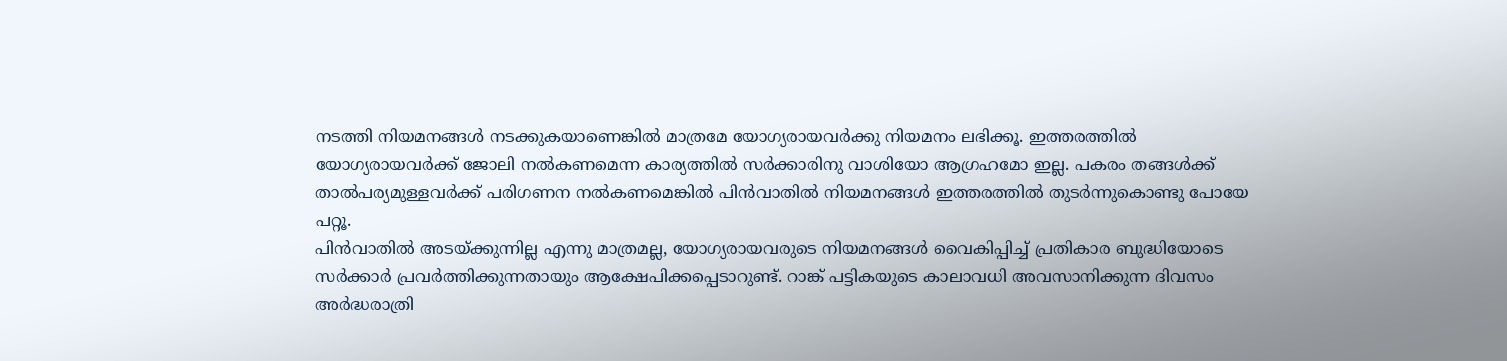നടത്തി നിയമനങ്ങള്‍ നടക്കുകയാണെങ്കില്‍ മാത്രമേ യോഗ്യരായവര്‍ക്കു നിയമനം ലഭിക്കൂ. ഇത്തരത്തില്‍ യോഗ്യരായവര്‍ക്ക്‌ ജോലി നല്‍കണമെന്ന കാര്യത്തില്‍ സര്‍ക്കാരിനു വാശിയോ ആഗ്രഹമോ ഇല്ല. പകരം തങ്ങള്‍ക്ക്‌ താല്‍പര്യമുള്ളവര്‍ക്ക്‌ പരിഗണന നല്‍കണമെങ്കില്‍ പിന്‍വാതില്‍ നിയമനങ്ങള്‍ ഇത്തരത്തില്‍ തുടര്‍ന്നുകൊണ്ടു പോയേ പറ്റൂ.
പിന്‍വാതില്‍ അടയ്‌ക്കുന്നില്ല എന്നു മാത്രമല്ല, യോഗ്യരായവരുടെ നിയമനങ്ങള്‍ വൈകിപ്പിച്ച്‌ പ്രതികാര ബുദ്ധിയോടെ സര്‍ക്കാര്‍ പ്രവര്‍ത്തിക്കുന്നതായും ആക്ഷേപിക്കപ്പെടാറുണ്ട്‌. റാങ്ക്‌ പട്ടികയുടെ കാലാവധി അവസാനിക്കുന്ന ദിവസം അര്‍ദ്ധരാത്രി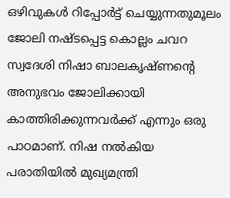ഒഴിവുകള്‍ റിപ്പോര്‍ട്ട്‌ ചെയ്യുന്നതുമൂലം ജോലി നഷ്‌ടപ്പെട്ട കൊല്ലം ചവറ സ്വദേശി നിഷാ ബാലകൃഷ്‌ണന്റെ അനുഭവം ജോലിക്കായി കാത്തിരിക്കുന്നവര്‍ക്ക്‌ എന്നും ഒരു പാഠമാണ്‌. നിഷ നല്‍കിയ പരാതിയില്‍ മുഖ്യമന്ത്രി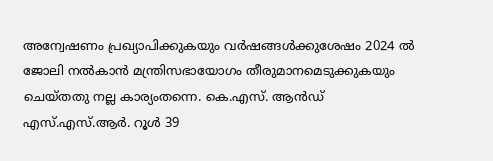അന്വേഷണം പ്രഖ്യാപിക്കുകയും വര്‍ഷങ്ങള്‍ക്കുശേഷം 2024 ല്‍ ജോലി നല്‍കാന്‍ മന്ത്രിസഭായോഗം തീരുമാനമെടുക്കുകയും ചെയ്‌തതു നല്ല കാര്യംതന്നെ. കെ.എസ്‌. ആന്‍ഡ്‌ എസ്‌.എസ്‌.ആര്‍. റൂള്‍ 39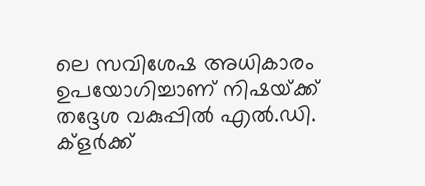ലെ സവിശേഷ അധികാരം ഉപയോഗിച്ചാണ്‌ നിഷയ്‌ക്ക്‌ തദ്ദേശ വകുപ്പില്‍ എല്‍.ഡി. ക്‌ളര്‍ക്ക്‌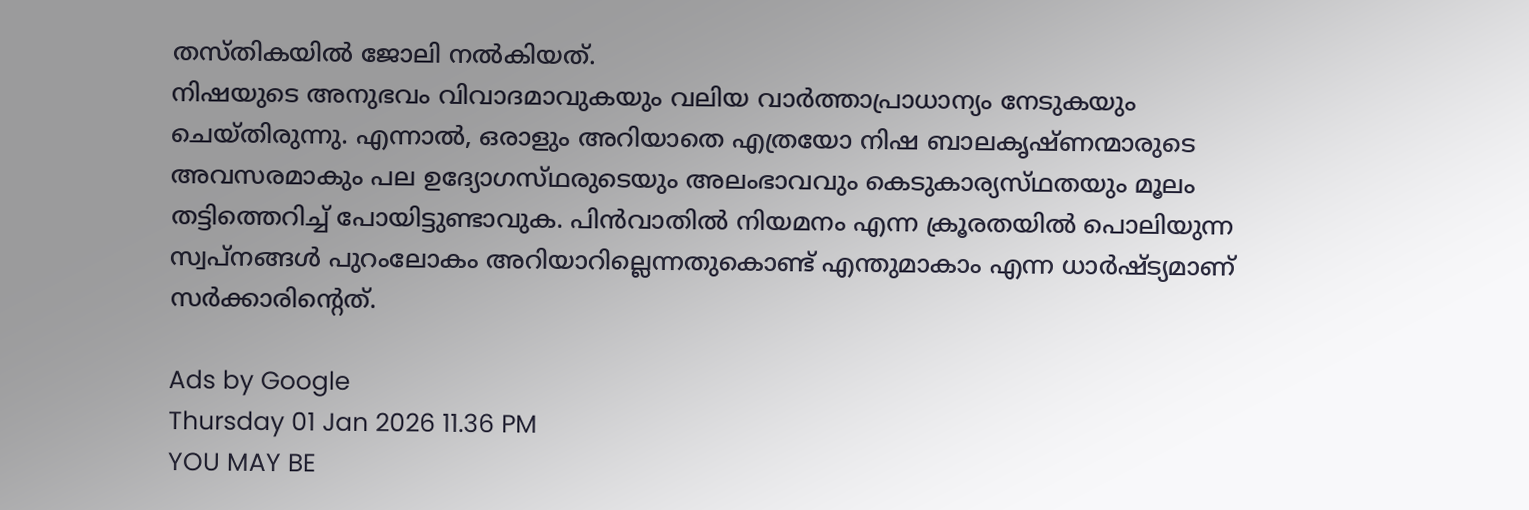തസ്‌തികയില്‍ ജോലി നല്‍കിയത്‌.
നിഷയുടെ അനുഭവം വിവാദമാവുകയും വലിയ വാര്‍ത്താപ്രാധാന്യം നേടുകയും ചെയ്‌തിരുന്നു. എന്നാല്‍, ഒരാളും അറിയാതെ എത്രയോ നിഷ ബാലകൃഷ്‌ണന്മാരുടെ അവസരമാകും പല ഉദ്യോഗസ്‌ഥരുടെയും അലംഭാവവും കെടുകാര്യസ്‌ഥതയും മൂലം തട്ടിത്തെറിച്ച്‌ പോയിട്ടുണ്ടാവുക. പിന്‍വാതില്‍ നിയമനം എന്ന ക്രൂരതയില്‍ പൊലിയുന്ന സ്വപ്‌നങ്ങള്‍ പുറംലോകം അറിയാറില്ലെന്നതുകൊണ്ട്‌ എന്തുമാകാം എന്ന ധാര്‍ഷ്‌ട്യമാണ്‌ സര്‍ക്കാരിന്റെത്‌.

Ads by Google
Thursday 01 Jan 2026 11.36 PM
YOU MAY BE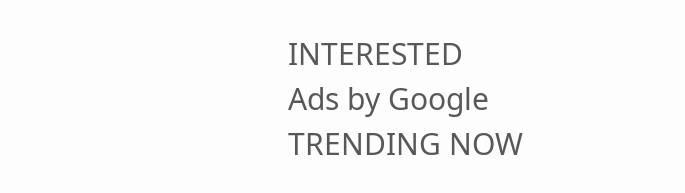INTERESTED
Ads by Google
TRENDING NOW